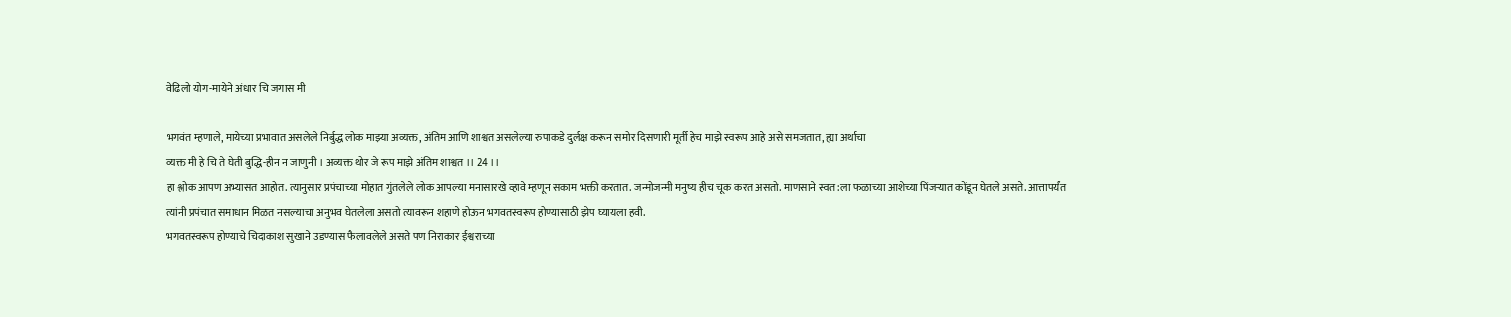वेढिलो योग-मायेने अंधार चि जगास मी

भगवंत म्हणाले, मायेच्या प्रभावात असलेले निर्बुद्ध लोक माझ्या अव्यक्त, अंतिम आणि शाश्वत असलेल्या रुपाकडे दुर्लक्ष करून समोर दिसणारी मूर्ती हेच माझे स्वरूप आहे असे समजतात, ह्या अर्थाचा
व्यक्त मी हे चि ते घेती बुद्धि-हीन न जाणुनी । अव्यक्त थोर जे रूप माझे अंतिम शाश्वत ।। 24 ।।
हा श्लोक आपण अभ्यासत आहोत. त्यानुसार प्रपंचाच्या मोहात गुंतलेले लोक आपल्या मनासारखे व्हावे म्हणून सकाम भक्ती करतात. जन्मोजन्मी मनुष्य हीच चूक करत असतो. माणसाने स्वत:ला फळाच्या आशेच्या पिंजऱ्यात कोंडून घेतले असते. आत्तापर्यंत त्यांनी प्रपंचात समाधान मिळत नसल्याचा अनुभव घेतलेला असतो त्यावरून शहाणे होऊन भगवतस्वरूप होण्यासाठी झेप घ्यायला हवी.
भगवतस्वरूप होण्याचे चिदाकाश सुखाने उडण्यास फैलावलेले असते पण निराकार ईश्वराच्या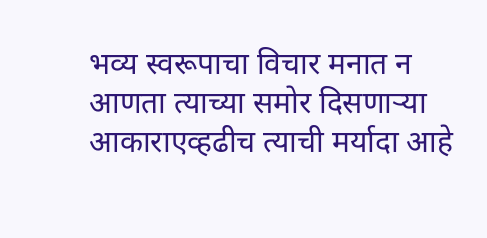भव्य स्वरूपाचा विचार मनात न आणता त्याच्या समोर दिसणाऱ्या आकाराएव्हढीच त्याची मर्यादा आहे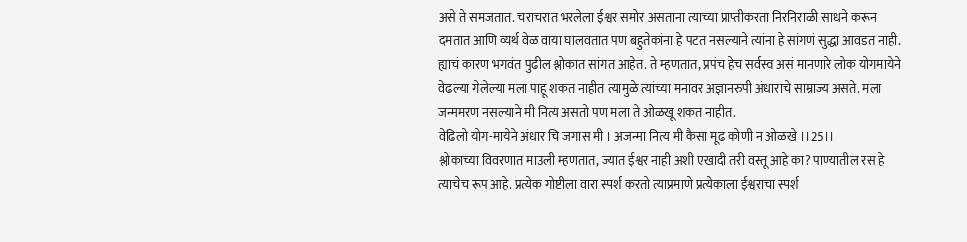असे ते समजतात. चराचरात भरलेला ईश्वर समोर असताना त्याच्या प्राप्तीकरता निरनिराळी साधने करून दमतात आणि व्यर्थ वेळ वाया घालवतात पण बहुतेकांना हे पटत नसल्याने त्यांना हे सांगणं सुद्धा आवडत नाही. ह्याचं कारण भगवंत पुढील श्लोकात सांगत आहेत. ते म्हणतात, प्रपंच हेच सर्वस्व असं मानणारे लोक योगमायेने वेढल्या गेलेल्या मला पाहू शकत नाहीत त्यामुळे त्यांच्या मनावर अज्ञानरुपी अंधाराचे साम्राज्य असते. मला जन्ममरण नसल्याने मी नित्य असतो पण मला ते ओळखू शकत नाहीत.
वेढिलो योग-मायेने अंधार चि जगास मी । अजन्मा नित्य मी कैसा मूढ कोणी न ओळखे ।।25।।
श्लोकाच्या विवरणात माउली म्हणतात, ज्यात ईश्वर नाही अशी एखादी तरी वस्तू आहे का? पाण्यातील रस हे त्याचेच रूप आहे. प्रत्येक गोष्टीला वारा स्पर्श करतो त्याप्रमाणे प्रत्येकाला ईश्वराचा स्पर्श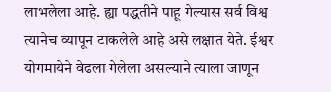लाभलेला आहे. ह्या पद्धतीने पाहू गेल्यास सर्व विश्व त्यानेच व्यापून टाकलेले आहे असे लक्षात येते. ईश्वर योगमायेने वेढला गेलेला असल्याने त्याला जाणून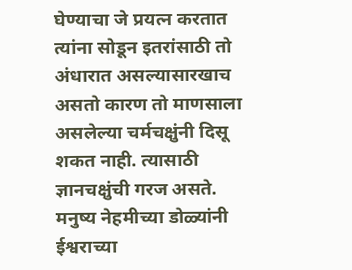घेण्याचा जे प्रयत्न करतात त्यांना सोडून इतरांसाठी तो अंधारात असल्यासारखाच असतो कारण तो माणसाला असलेल्या चर्मचक्षुंनी दिसू शकत नाही. त्यासाठी ज्ञानचक्षुंची गरज असते.
मनुष्य नेहमीच्या डोळ्यांनी ईश्वराच्या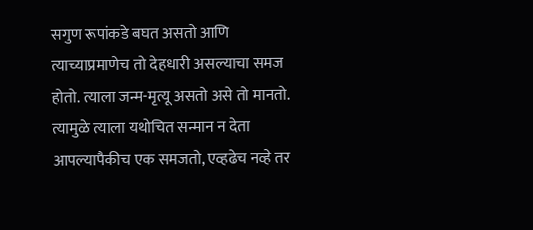सगुण रूपांकडे बघत असतो आणि त्याच्याप्रमाणेच तो देहधारी असल्याचा समज होतो. त्याला जन्म-मृत्यू असतो असे तो मानतो. त्यामुळे त्याला यथोचित सन्मान न देता आपल्यापैकीच एक समजतो, एव्हढेच नव्हे तर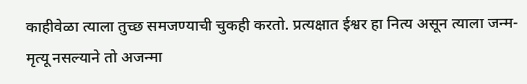काहीवेळा त्याला तुच्छ समजण्याची चुकही करतो. प्रत्यक्षात ईश्वर हा नित्य असून त्याला जन्म-मृत्यू नसल्याने तो अजन्मा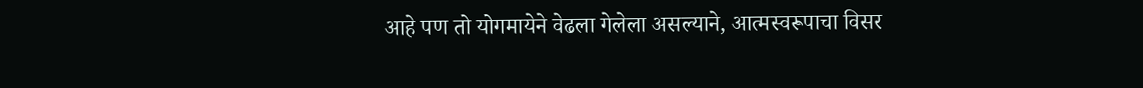आहे पण तो योगमायेने वेढला गेलेला असल्याने, आत्मस्वरूपाचा विसर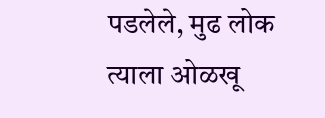पडलेले, मुढ लोक त्याला ओळखू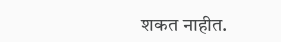शकत नाहीत.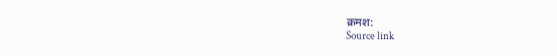क्रमश:
Source link